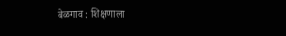बेळगाव : शिक्षणाला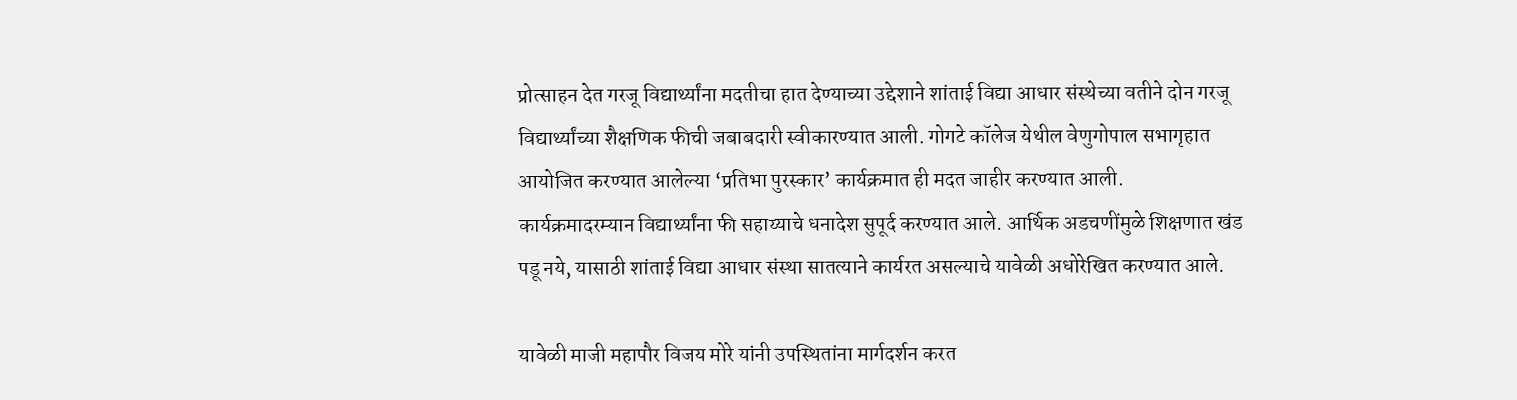प्रोत्साहन देत गरजू विद्यार्थ्यांना मदतीचा हात देण्याच्या उद्देशाने शांताई विद्या आधार संस्थेच्या वतीने दोन गरजू विद्यार्थ्यांच्या शैक्षणिक फीची जबाबदारी स्वीकारण्यात आली. गोगटे कॉलेज येथील वेणुगोपाल सभागृहात आयोजित करण्यात आलेल्या ‘प्रतिभा पुरस्कार’ कार्यक्रमात ही मदत जाहीर करण्यात आली.
कार्यक्रमादरम्यान विद्यार्थ्यांना फी सहाय्याचे धनादेश सुपूर्द करण्यात आले. आर्थिक अडचणींमुळे शिक्षणात खंड पडू नये, यासाठी शांताई विद्या आधार संस्था सातत्याने कार्यरत असल्याचे यावेळी अधोरेखित करण्यात आले.

यावेळी माजी महापौर विजय मोरे यांनी उपस्थितांना मार्गदर्शन करत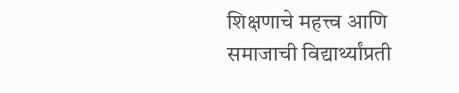शिक्षणाचे महत्त्व आणि समाजाची विद्यार्थ्यांप्रती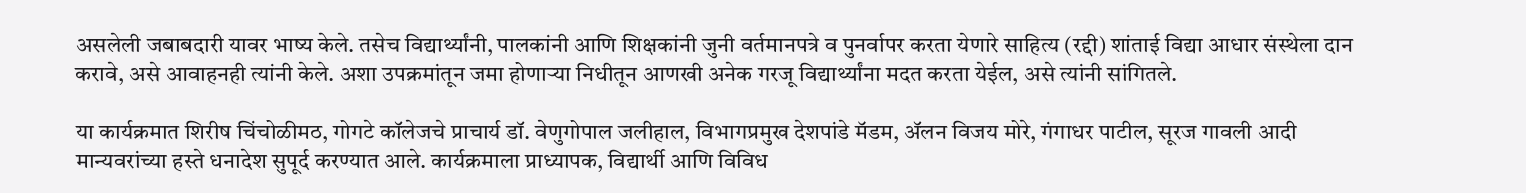असलेली जबाबदारी यावर भाष्य केले. तसेच विद्यार्थ्यांनी, पालकांनी आणि शिक्षकांनी जुनी वर्तमानपत्रे व पुनर्वापर करता येणारे साहित्य (रद्दी) शांताई विद्या आधार संस्थेला दान करावे, असे आवाहनही त्यांनी केले. अशा उपक्रमांतून जमा होणाऱ्या निधीतून आणखी अनेक गरजू विद्यार्थ्यांना मदत करता येईल, असे त्यांनी सांगितले.

या कार्यक्रमात शिरीष चिंचोळीमठ, गोगटे कॉलेजचे प्राचार्य डॉ. वेणुगोपाल जलीहाल, विभागप्रमुख देशपांडे मॅडम, ॲलन विजय मोरे, गंगाधर पाटील, सूरज गावली आदी मान्यवरांच्या हस्ते धनादेश सुपूर्द करण्यात आले. कार्यक्रमाला प्राध्यापक, विद्यार्थी आणि विविध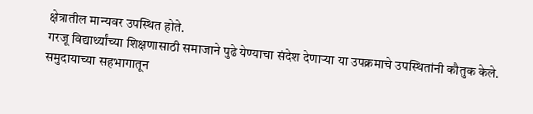क्षेत्रातील मान्यवर उपस्थित होते.
गरजू विद्यार्थ्यांच्या शिक्षणासाठी समाजाने पुढे येण्याचा संदेश देणाऱ्या या उपक्रमाचे उपस्थितांनी कौतुक केले. समुदायाच्या सहभागातून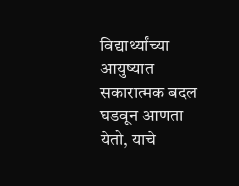विद्यार्थ्यांच्या आयुष्यात सकारात्मक बदल घडवून आणता येतो, याचे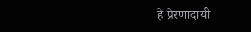हे प्रेरणादायी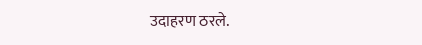उदाहरण ठरले.